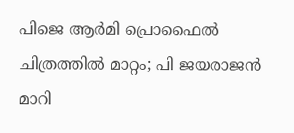പിജെ ആര്‍മി പ്രൊഫൈല്‍ ചിത്രത്തില്‍ മാറ്റം; പി ജയരാജന്‍ മാറി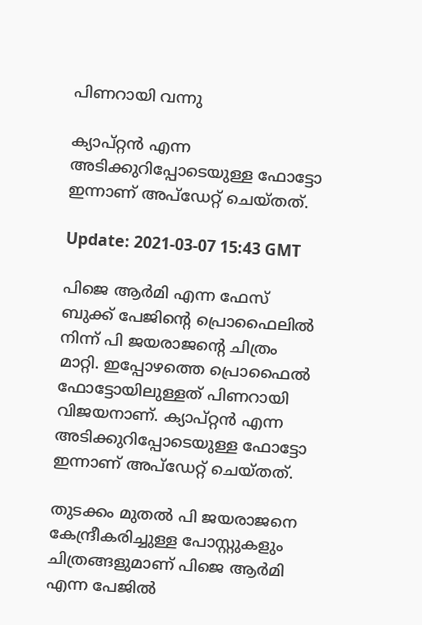പിണറായി വന്നു

ക്യാപ്റ്റന്‍ എന്ന അടിക്കുറിപ്പോടെയുള്ള ഫോട്ടോ ഇന്നാണ് അപ്ഡേറ്റ് ചെയ്തത്.

Update: 2021-03-07 15:43 GMT

പിജെ ആർമി എന്ന ഫേസ് ബുക്ക് പേജിന്‍റെ പ്രൊഫൈലില്‍ നിന്ന് പി ജയരാജന്‍റെ ചിത്രം മാറ്റി. ഇപ്പോഴത്തെ പ്രൊഫൈല്‍ ഫോട്ടോയിലുള്ളത് പിണറായി വിജയനാണ്. ക്യാപ്റ്റന്‍ എന്ന അടിക്കുറിപ്പോടെയുള്ള ഫോട്ടോ ഇന്നാണ് അപ്ഡേറ്റ് ചെയ്തത്.

തുടക്കം മുതല്‍ പി ജയരാജനെ കേന്ദ്രീകരിച്ചുള്ള പോസ്റ്റുകളും ചിത്രങ്ങളുമാണ് പിജെ ആര്‍മി എന്ന പേജില്‍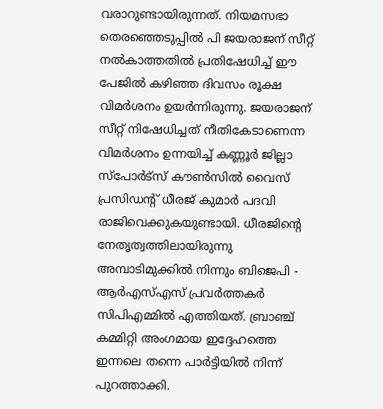വരാറുണ്ടായിരുന്നത്. നിയമസഭാ തെരഞ്ഞെടുപ്പില്‍ പി ജയരാജന് സീറ്റ് നൽകാത്തതിൽ പ്രതിഷേധിച്ച് ഈ പേജില്‍ കഴിഞ്ഞ ദിവസം രൂക്ഷ വിമര്‍ശനം ഉയര്‍ന്നിരുന്നു. ജയരാജന് സീറ്റ് നിഷേധിച്ചത് നീതികേടാണെന്ന വിമര്‍ശനം ഉന്നയിച്ച് കണ്ണൂർ ജില്ലാ സ്‌പോർട്‌സ് കൗൺസിൽ വൈസ് പ്രസിഡന്റ് ധീരജ് കുമാര്‍ പദവി രാജിവെക്കുകയുണ്ടായി. ധീരജിന്‍റെ നേതൃത്വത്തിലായിരുന്നു അമ്പാടിമുക്കിൽ നിന്നും ബിജെപി - ആർഎസ്എസ് പ്രവർത്തകർ സിപിഎമ്മിൽ എത്തിയത്. ബ്രാഞ്ച് കമ്മിറ്റി അംഗമായ ഇദ്ദേഹത്തെ ഇന്നലെ തന്നെ പാർട്ടിയിൽ നിന്ന് പുറത്താക്കി.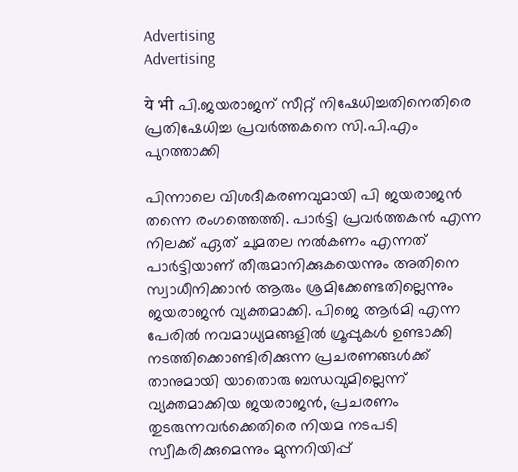Advertising
Advertising

ये भी പി.ജയരാജന് സീറ്റ് നിഷേധിച്ചതിനെതിരെ പ്രതിഷേധിച്ച പ്രവർത്തകനെ സി.പി.എം പുറത്താക്കി

പിന്നാലെ വിശദീകരണവുമായി പി ജയരാജന്‍ തന്നെ രംഗത്തെത്തി. പാർട്ടി പ്രവർത്തകൻ എന്ന നിലക്ക് ഏത് ചുമതല നൽകണം എന്നത് പാർട്ടിയാണ് തീരുമാനിക്കുകയെന്നും അതിനെ സ്വാധീനിക്കാൻ ആരും ശ്രമിക്കേണ്ടതില്ലെന്നും ജയരാജന്‍ വ്യക്തമാക്കി. പിജെ ആർമി എന്ന പേരിൽ നവമാധ്യമങ്ങളിൽ ഗ്രൂപ്പുകൾ ഉണ്ടാക്കി നടത്തിക്കൊണ്ടിരിക്കുന്ന പ്രചരണങ്ങൾക്ക് താനുമായി യാതൊരു ബന്ധവുമില്ലെന്ന് വ്യക്തമാക്കിയ ജയരാജന്‍, പ്രചരണം തുടരുന്നവർക്കെതിരെ നിയമ നടപടി സ്വീകരിക്കുമെന്നും മുന്നറിയിപ്പ്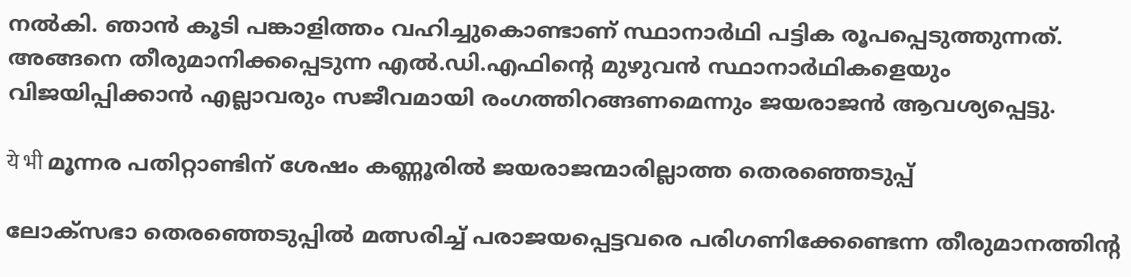നല്‍കി. ഞാൻ കൂടി പങ്കാളിത്തം വഹിച്ചുകൊണ്ടാണ് സ്ഥാനാർഥി പട്ടിക രൂപപ്പെടുത്തുന്നത്. അങ്ങനെ തീരുമാനിക്കപ്പെടുന്ന എൽ.ഡി.എഫിന്‍റെ മുഴുവൻ സ്ഥാനാർഥികളെയും വിജയിപ്പിക്കാൻ എല്ലാവരും സജീവമായി രംഗത്തിറങ്ങണമെന്നും ജയരാജന്‍ ആവശ്യപ്പെട്ടു.

ये भी മൂന്നര പതിറ്റാണ്ടിന് ശേഷം കണ്ണൂരില്‍ ജയരാജന്മാരില്ലാത്ത തെരഞ്ഞെടുപ്പ്

ലോക്സഭാ തെരഞ്ഞെടുപ്പില്‍ മത്സരിച്ച് പരാജയപ്പെട്ടവരെ പരിഗണിക്കേണ്ടെന്ന തീരുമാനത്തിന്‍റ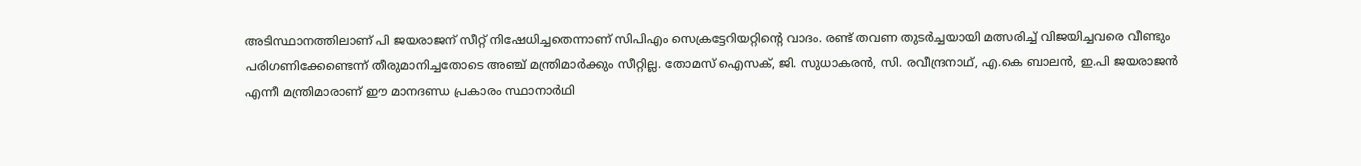അടിസ്ഥാനത്തിലാണ് പി ജയരാജന് സീറ്റ് നിഷേധിച്ചതെന്നാണ് സിപിഎം സെക്രട്ടേറിയറ്റിന്‍റെ വാദം. രണ്ട് തവണ തുടര്‍ച്ചയായി മത്സരിച്ച് വിജയിച്ചവരെ വീണ്ടും പരിഗണിക്കേണ്ടെന്ന് തീരുമാനിച്ചതോടെ അഞ്ച് മന്ത്രിമാര്‍ക്കും സീറ്റില്ല. തോമസ് ഐസക്, ജി. സുധാകരന്‍, സി. രവീന്ദ്രനാഥ്, എ.കെ ബാലന്‍, ഇ.പി ജയരാജന്‍ എന്നീ മന്ത്രിമാരാണ് ഈ മാനദണ്ഡ പ്രകാരം സ്ഥാനാര്‍ഥി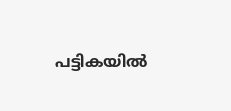പട്ടികയില്‍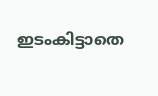ഇടംകിട്ടാതെ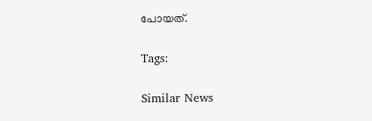പോയത്.

Tags:

Similar News